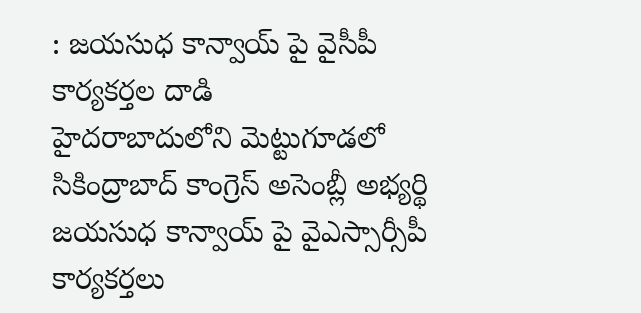: జయసుధ కాన్వాయ్ పై వైసీపీ కార్యకర్తల దాడి
హైదరాబాదులోని మెట్టుగూడలో సికింద్రాబాద్ కాంగ్రెస్ అసెంబ్లీ అభ్యర్థి జయసుధ కాన్వాయ్ పై వైఎస్సార్సీపీ కార్యకర్తలు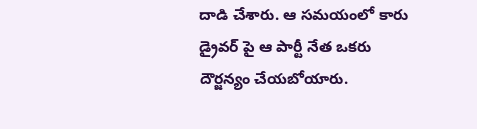దాడి చేశారు. ఆ సమయంలో కారు డ్రైవర్ పై ఆ పార్టీ నేత ఒకరు దౌర్జన్యం చేయబోయారు.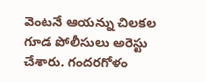వెంటనే ఆయన్ను చిలకల గూడ పోలీసులు అరెస్టు చేశారు. గందరగోళం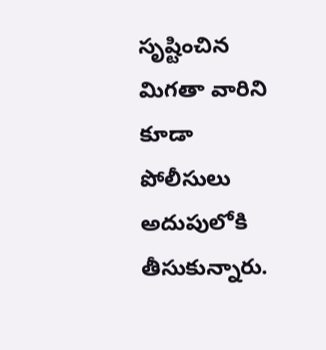సృష్టించిన మిగతా వారిని కూడా పోలీసులు అదుపులోకి తీసుకున్నారు.